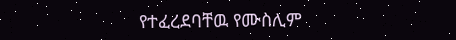የተፈረደባቸዉ የሙስሊም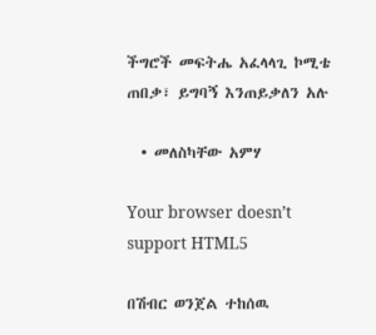ችግሮች መፍትሔ አፈላላጊ ኮሚቴ ጠበቃ፣ ይግባኝ እንጠይቃለን አሉ

  • መለስካቸው አምሃ

Your browser doesn’t support HTML5

በሽብር ወንጀል ተከሰዉ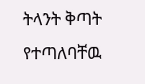ትላንት ቅጣት የተጣለባቸዉ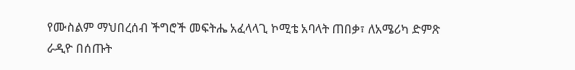የሙስልም ማህበረሰብ ችግሮች መፍትሔ አፈላላጊ ኮሚቴ አባላት ጠበቃ፣ ለአሜሪካ ድምጽ ራዲዮ በሰጡት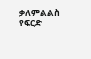ቃለምልልስ የፍርድ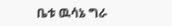ቤቱ ዉሳኔ ግራ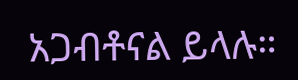አጋብቶናል ይላሉ።